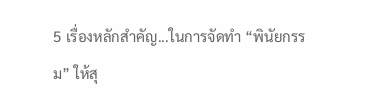5 เรื่องหลักสำคัญ...ในการจัดทำ “พินัยกรรม” ให้สุ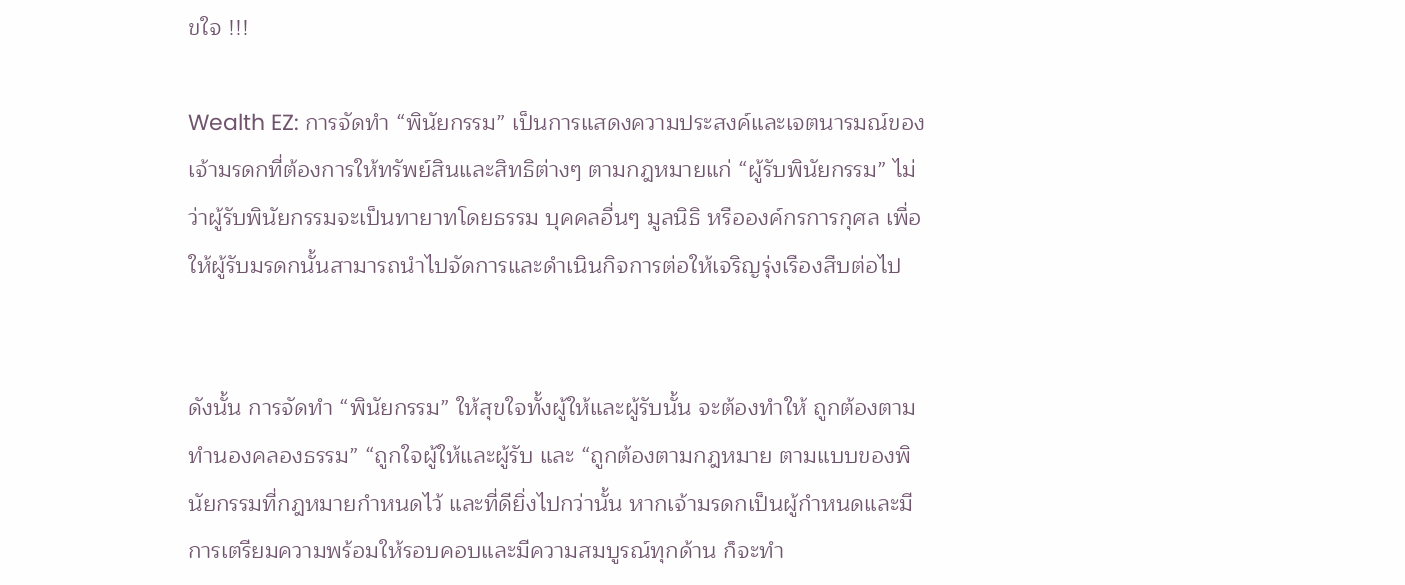ขใจ !!!

Wealth EZ: การจัดทำ “พินัยกรรม” เป็นการแสดงความประสงค์และเจตนารมณ์ของเจ้ามรดกที่ต้องการให้ทรัพย์สินและสิทธิต่างๆ ตามกฎหมายแก่ “ผู้รับพินัยกรรม” ไม่ว่าผู้รับพินัยกรรมจะเป็นทายาทโดยธรรม บุคคลอื่นๆ มูลนิธิ หรือองค์กรการกุศล เพื่อให้ผู้รับมรดกนั้นสามารถนำไปจัดการและดำเนินกิจการต่อให้เจริญรุ่งเรืองสืบต่อไป


ดังนั้น การจัดทำ “พินัยกรรม” ให้สุขใจทั้งผู้ให้และผู้รับนั้น จะต้องทำให้ ถูกต้องตามทำนองคลองธรรม” “ถูกใจผู้ให้และผู้รับ และ “ถูกต้องตามกฎหมาย ตามแบบของพินัยกรรมที่กฎหมายกำหนดไว้ และที่ดียิ่งไปกว่านั้น หากเจ้ามรดกเป็นผู้กำหนดและมีการเตรียมความพร้อมให้รอบคอบและมีความสมบูรณ์ทุกด้าน ก็จะทำ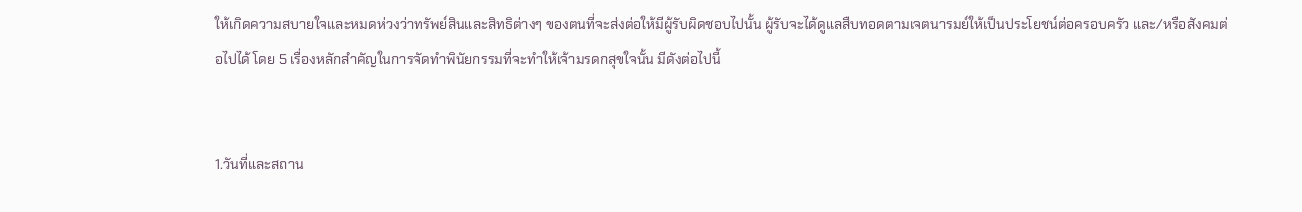ให้เกิดความสบายใจและหมดห่วงว่าทรัพย์สินและสิทธิต่างๆ ของตนที่จะส่งต่อให้มีผู้รับผิดชอบไปนั้น ผู้รับจะได้ดูแลสืบทอดตามเจตนารมย์ให้เป็นประโยชน์ต่อครอบครัว และ/หรือสังคมต่อไปได้ โดย 5 เรื่องหลักสำคัญในการจัดทำพินัยกรรมที่จะทำให้เจ้ามรดกสุขใจนั้น มีดังต่อไปนี้


1.วันที่และสถาน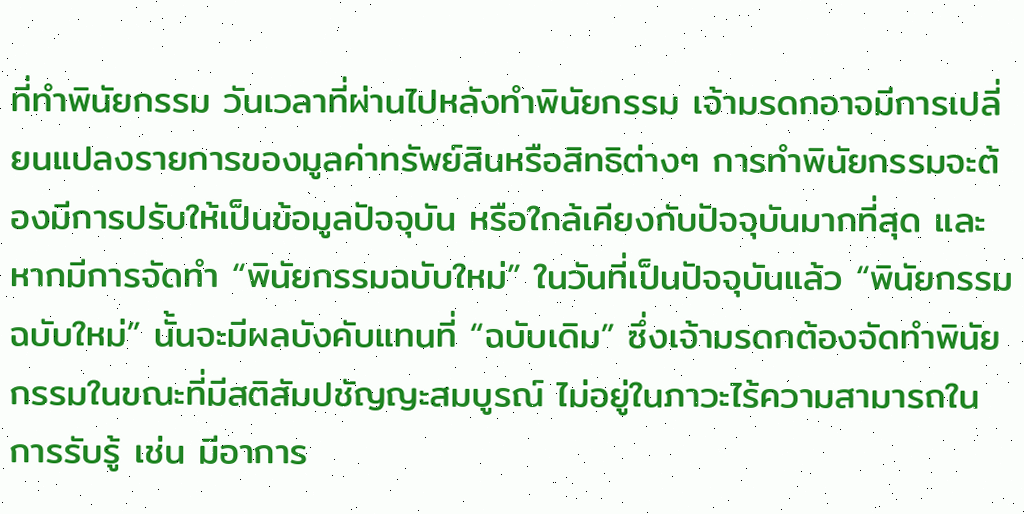ที่ทำพินัยกรรม วันเวลาที่ผ่านไปหลังทำพินัยกรรม เจ้ามรดกอาจมีการเปลี่ยนแปลงรายการของมูลค่าทรัพย์สินหรือสิทธิต่างๆ การทำพินัยกรรมจะต้องมีการปรับให้เป็นข้อมูลปัจจุบัน หรือใกล้เคียงกับปัจจุบันมากที่สุด และหากมีการจัดทำ “พินัยกรรมฉบับใหม่” ในวันที่เป็นปัจจุบันแล้ว “พินัยกรรมฉบับใหม่” นั้นจะมีผลบังคับแทนที่ “ฉบับเดิม” ซึ่งเจ้ามรดกต้องจัดทำพินัยกรรมในขณะที่มีสติสัมปชัญญะสมบูรณ์ ไม่อยู่ในภาวะไร้ความสามารถในการรับรู้ เช่น มีอาการ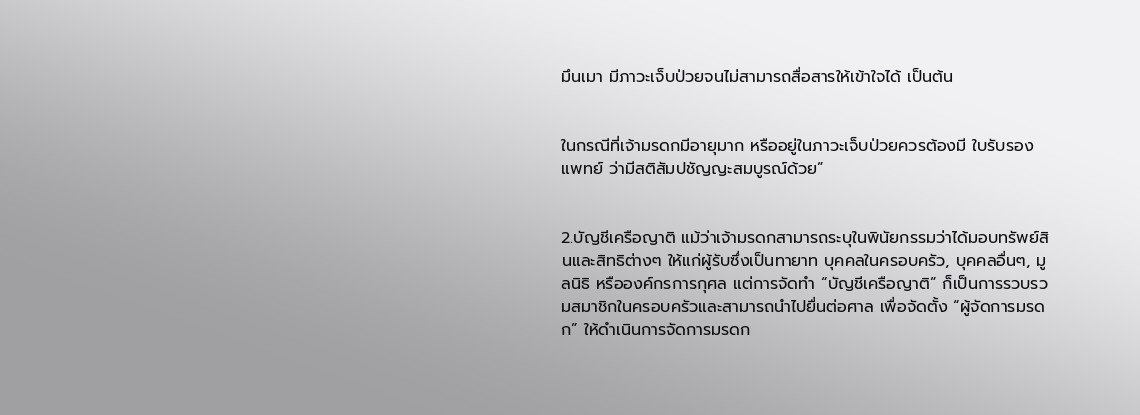มึนเมา มีภาวะเจ็บป่วยจนไม่สามารถสื่อสารให้เข้าใจได้ เป็นต้น


ในกรณีที่เจ้ามรดกมีอายุมาก หรืออยู่ในภาวะเจ็บป่วยควรต้องมี ใบรับรองแพทย์ ว่ามีสติสัมปชัญญะสมบูรณ์ด้วย”


2.บัญชีเครือญาติ แม้ว่าเจ้ามรดกสามารถระบุในพินัยกรรมว่าได้มอบทรัพย์สินและสิทธิต่างๆ ให้แก่ผู้รับซึ่งเป็นทายาท บุคคลในครอบครัว, บุคคลอื่นๆ, มูลนิธิ หรือองค์กรการกุศล แต่การจัดทำ “บัญชีเครือญาติ” ก็เป็นการรวบรวมสมาชิกในครอบครัวและสามารถนำไปยื่นต่อศาล เพื่อจัดตั้ง “ผู้จัดการมรดก” ให้ดำเนินการจัดการมรดก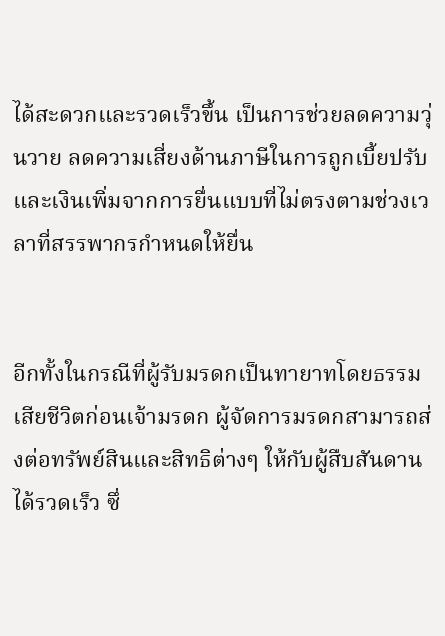ได้สะดวกและรวดเร็วขึ้น เป็นการช่วยลดความวุ่นวาย ลดความเสี่ยงด้านภาษีในการถูกเบี้ยปรับ และเงินเพิ่มจากการยื่นแบบที่ไม่ตรงตามช่วงเวลาที่สรรพากรกำหนดให้ยื่น


อีกทั้งในกรณีที่ผู้รับมรดกเป็นทายาทโดยธรรมเสียชีวิตก่อนเจ้ามรดก ผู้จัดการมรดกสามารถส่งต่อทรัพย์สินและสิทธิต่างๆ ให้กับผู้สืบสันดานได้รวดเร็ว ซึ่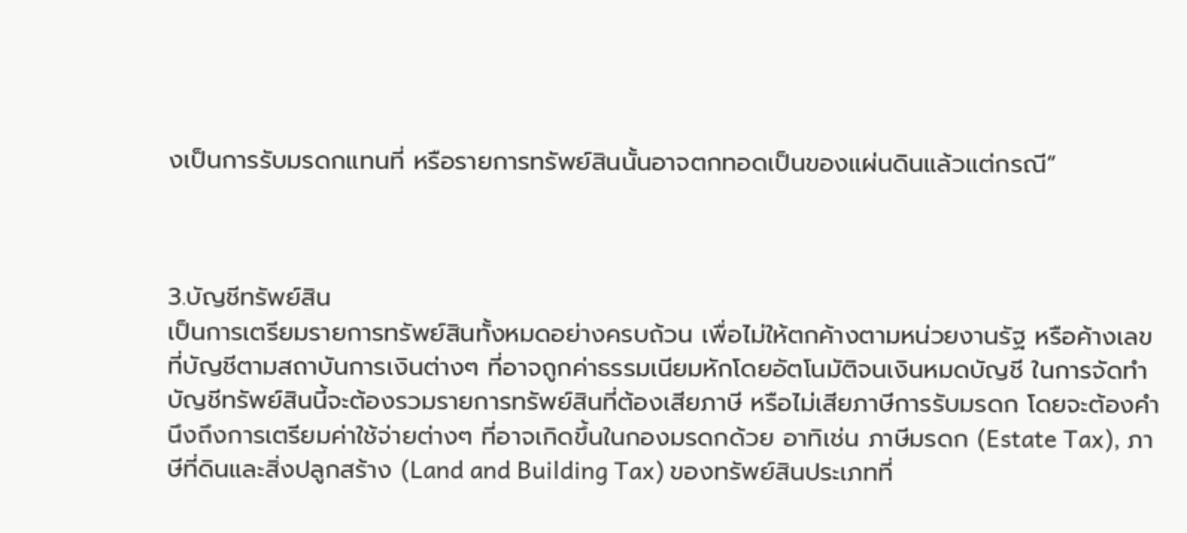งเป็นการรับมรดกแทนที่ หรือรายการทรัพย์สินนั้นอาจตกทอดเป็นของแผ่นดินแล้วแต่กรณี”



3.บัญชีทรัพย์สิน
เป็นการเตรียมรายการทรัพย์สินทั้งหมดอย่างครบถ้วน เพื่อไม่ให้ตกค้างตามหน่วยงานรัฐ หรือค้างเลขที่บัญชีตามสถาบันการเงินต่างๆ ที่อาจถูกค่าธรรมเนียมหักโดยอัตโนมัติจนเงินหมดบัญชี ในการจัดทำบัญชีทรัพย์สินนี้จะต้องรวมรายการทรัพย์สินที่ต้องเสียภาษี หรือไม่เสียภาษีการรับมรดก โดยจะต้องคำนึงถึงการเตรียมค่าใช้จ่ายต่างๆ ที่อาจเกิดขึ้นในกองมรดกด้วย อาทิเช่น ภาษีมรดก (Estate Tax), ภาษีที่ดินและสิ่งปลูกสร้าง (Land and Building Tax) ของทรัพย์สินประเภทที่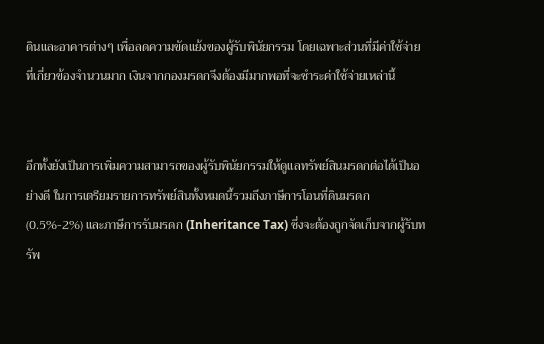ดินและอาคารต่างๆ เพื่อลดความขัดแย้งของผู้รับพินัยกรรม โดยเฉพาะส่วนที่มีค่าใช้จ่ายที่เกี่ยวข้องจำนวนมาก เงินจากกองมรดกจึงต้องมีมากพอที่จะชำระค่าใช้จ่ายเหล่านี้


อีกทั้งยังเป็นการเพิ่มความสามารถของผู้รับพินัยกรรมให้ดูแลทรัพย์สินมรดกต่อได้เป็นอย่างดี ในการเตรียมรายการทรัพย์สินทั้งหมดนี้รวมถึงภาษีการโอนที่ดินมรดก (0.5%-2%) และภาษีการรับมรดก (Inheritance Tax) ซึ่งจะต้องถูกจัดเก็บจากผู้รับทรัพ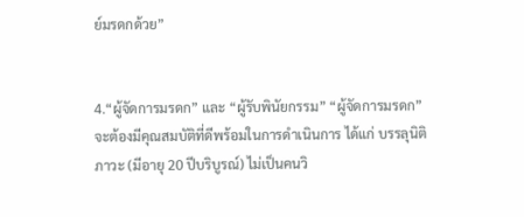ย์มรดกด้วย”


4.“ผู้จัดการมรดก” และ “ผู้รับพินัยกรรม” “ผู้จัดการมรดก” จะต้องมีคุณสมบัติที่ดีพร้อมในการดำเนินการ ได้แก่ บรรลุนิติภาวะ (มีอายุ 20 ปีบริบูรณ์) ไม่เป็นคนวิ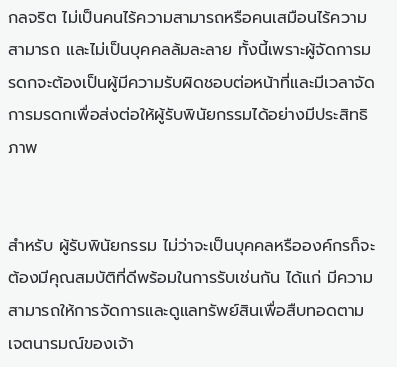กลจริต ไม่เป็นคนไร้ความสามารถหรือคนเสมือนไร้ความสามารถ และไม่เป็นบุคคลล้มละลาย ทั้งนี้เพราะผู้จัดการมรดกจะต้องเป็นผู้มีความรับผิดชอบต่อหน้าที่และมีเวลาจัดการมรดกเพื่อส่งต่อให้ผู้รับพินัยกรรมได้อย่างมีประสิทธิภาพ


สำหรับ ผู้รับพินัยกรรม ไม่ว่าจะเป็นบุคคลหรือองค์กรก็จะต้องมีคุณสมบัติที่ดีพร้อมในการรับเช่นกัน ได้แก่ มีความสามารถให้การจัดการและดูแลทรัพย์สินเพื่อสืบทอดตามเจตนารมณ์ของเจ้า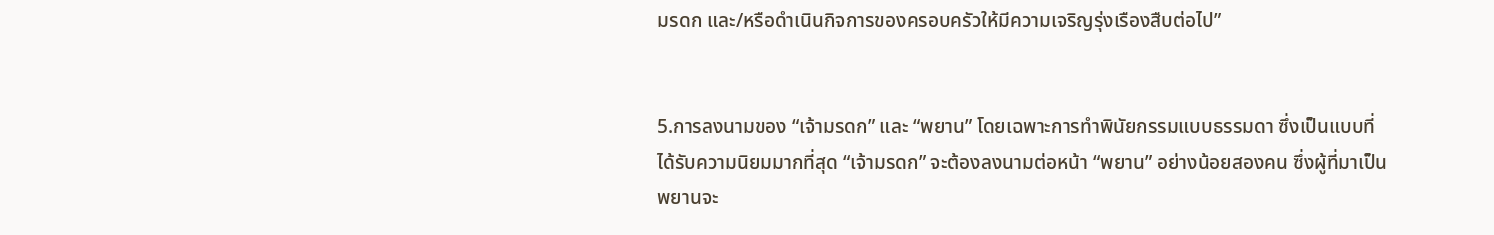มรดก และ/หรือดำเนินกิจการของครอบครัวให้มีความเจริญรุ่งเรืองสืบต่อไป”


5.การลงนามของ “เจ้ามรดก” และ “พยาน” โดยเฉพาะการทำพินัยกรรมแบบธรรมดา ซึ่งเป็นแบบที่ได้รับความนิยมมากที่สุด “เจ้ามรดก” จะต้องลงนามต่อหน้า “พยาน” อย่างน้อยสองคน ซึ่งผู้ที่มาเป็นพยานจะ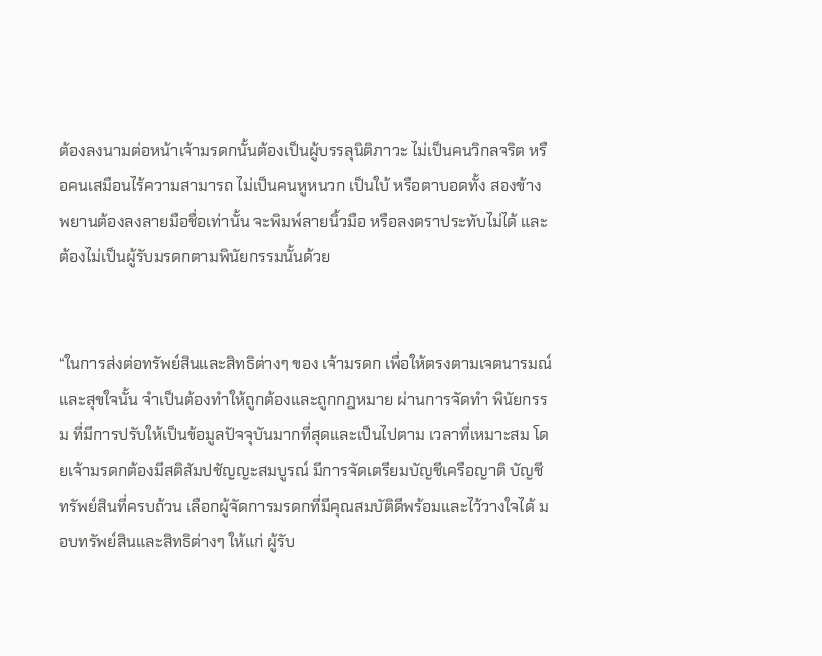ต้องลงนามต่อหน้าเจ้ามรดกนั้นต้องเป็นผู้บรรลุนิติภาวะ ไม่เป็นคนวิกลจริต หรือคนเสมือนไร้ความสามารถ ไม่เป็นคนหูหนวก เป็นใบ้ หรือตาบอดทั้ง สองข้าง พยานต้องลงลายมือชื่อเท่านั้น จะพิมพ์ลายนิ้วมือ หรือลงตราประทับไม่ได้ และต้องไม่เป็นผู้รับมรดกตามพินัยกรรมนั้นด้วย


“ในการส่งต่อทรัพย์สินและสิทธิต่างๆ ของ เจ้ามรดก เพื่อให้ตรงตามเจตนารมณ์และสุขใจนั้น จำเป็นต้องทำให้ถูกต้องและถูกกฎหมาย ผ่านการจัดทำ พินัยกรรม ที่มีการปรับให้เป็นข้อมูลปัจจุบันมากที่สุดและเป็นไปตาม เวลาที่เหมาะสม โดยเจ้ามรดกต้องมีสติสัมปชัญญะสมบูรณ์ มีการจัดเตรียมบัญชีเครือญาติ บัญชีทรัพย์สินที่ครบถ้วน เลือกผู้จัดการมรดกที่มีคุณสมบัติดีพร้อมและไว้วางใจได้ มอบทรัพย์สินและสิทธิต่างๆ ให้แก่ ผู้รับ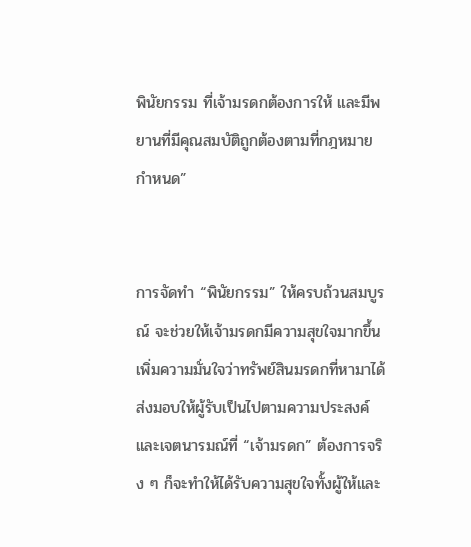พินัยกรรม ที่เจ้ามรดกต้องการให้ และมีพยานที่มีคุณสมบัติถูกต้องตามที่กฎหมายกำหนด”


การจัดทำ “พินัยกรรม” ให้ครบถ้วนสมบูรณ์ จะช่วยให้เจ้ามรดกมีความสุขใจมากขึ้น เพิ่มความมั่นใจว่าทรัพย์สินมรดกที่หามาได้ส่งมอบให้ผู้รับเป็นไปตามความประสงค์และเจตนารมณ์ที่ “เจ้ามรดก” ต้องการจริง ๆ ก็จะทำให้ได้รับความสุขใจทั้งผู้ให้และ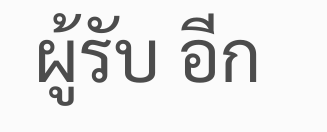ผู้รับ อีก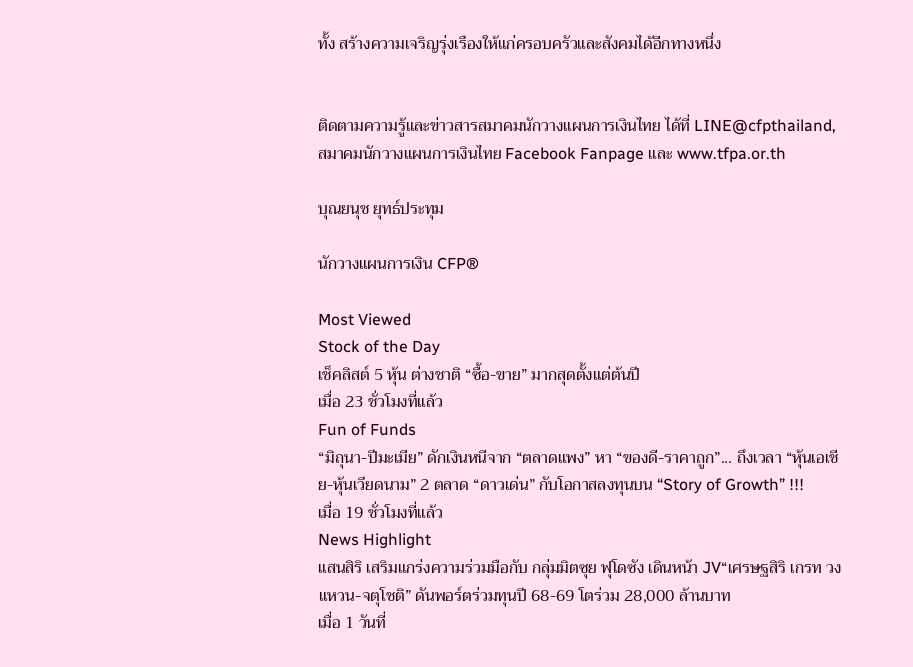ทั้ง สร้างความเจริญรุ่งเรืองให้แก่ครอบครัวและสังคมได้อีกทางหนึ่ง


ติดตามความรู้และข่าวสารสมาคมนักวางแผนการเงินไทย ได้ที่ LINE@cfpthailand, สมาคมนักวางแผนการเงินไทย Facebook Fanpage และ www.tfpa.or.th

บุณยนุช ยุทธ์ประทุม

นักวางแผนการเงิน CFP®

Most Viewed
Stock of the Day
เช็คลิสต์ 5 หุ้น ต่างชาติ “ซื้อ-ขาย” มากสุดตั้งแต่ต้นปี
เมื่อ 23 ชั่วโมงที่แล้ว
Fun of Funds
“มิถุนา-ปีมะเมีย” ดักเงินหนีจาก “ตลาดแพง” หา “ของดี-ราคาถูก”... ถึงเวลา “หุ้นเอเชีย-หุ้นเวียดนาม” 2 ตลาด “ดาวเด่น” กับโอกาสลงทุนบน “Story of Growth” !!!
เมื่อ 19 ชั่วโมงที่แล้ว
News Highlight
แสนสิริ เสริมแกร่งความร่วมมือกับ กลุ่มมิตซุย ฟุโดซัง เดินหน้า JV“เศรษฐสิริ เกรท วงแหวน-จตุโชติ” ดันพอร์ตร่วมทุนปี 68-69 โตร่วม 28,000 ล้านบาท
เมื่อ 1 วันที่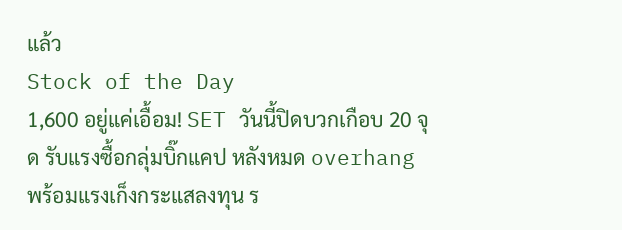แล้ว
Stock of the Day
1,600 อยู่แค่เอื้อม! SET วันนี้ปิดบวกเกือบ 20 จุด รับแรงซื้อกลุ่มบิ๊กแคป หลังหมด overhang พร้อมแรงเก็งกระแสลงทุน ร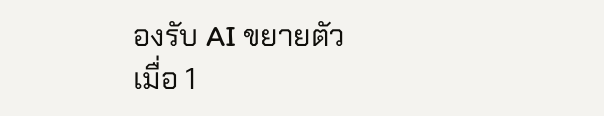องรับ AI ขยายตัว
เมื่อ 1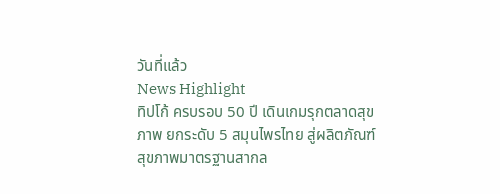วันที่แล้ว
News Highlight
ทิปโก้ ครบรอบ 50 ปี เดินเกมรุกตลาดสุขภาพ ยกระดับ 5 สมุนไพรไทย สู่ผลิตภัณฑ์สุขภาพมาตรฐานสากล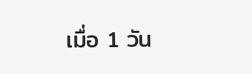เมื่อ 1 วัน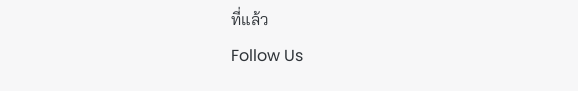ที่แล้ว
Follow Us